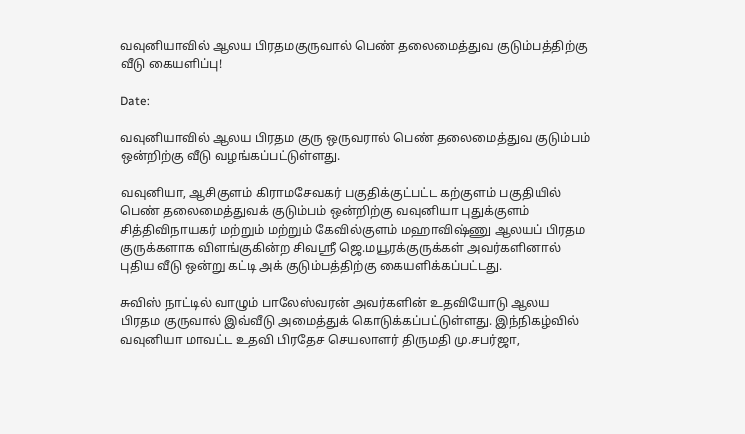வவுனியாவில் ஆலய பிரதமகுருவால் பெண் தலைமைத்துவ குடும்பத்திற்கு வீடு கையளிப்பு!

Date:

வவுனியாவில் ஆலய பிரதம குரு ஒருவரால் பெண் தலைமைத்துவ குடும்பம் ஒன்றிற்கு வீடு வழங்கப்பட்டுள்ளது.

வவுனியா, ஆசிகுளம் கிராமசேவகர் பகுதிக்குட்பட்ட கற்குளம் பகுதியில் பெண் தலைமைத்துவக் குடும்பம் ஒன்றிற்கு வவுனியா புதுக்குளம் சித்திவிநாயகர் மற்றும் மற்றும் கேவில்குளம் மஹாவிஷ்ணு ஆலயப் பிரதம குருக்களாக விளங்குகின்ற சிவஸ்ரீ ஜெ.மயூரக்குருக்கள் அவர்களினால் புதிய வீடு ஒன்று கட்டி அக் குடும்பத்திற்கு கையளிக்கப்பட்டது.

சுவிஸ் நாட்டில் வாழும் பாலேஸ்வரன் அவர்களின் உதவியோடு ஆலய பிரதம குருவால் இவ்வீடு அமைத்துக் கொடுக்கப்பட்டுள்ளது. இந்நிகழ்வில் வவுனியா மாவட்ட உதவி பிரதேச செயலாளர் திருமதி மு.சபர்ஜா,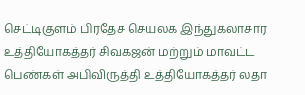செட்டிகுளம் பிரதேச செயலக இந்துகலாசார உத்தியோகத்தர் சிவகஜன் மற்றும் மாவட்ட பெண்கள் அபிவிருத்தி உத்தியோகத்தர் லதா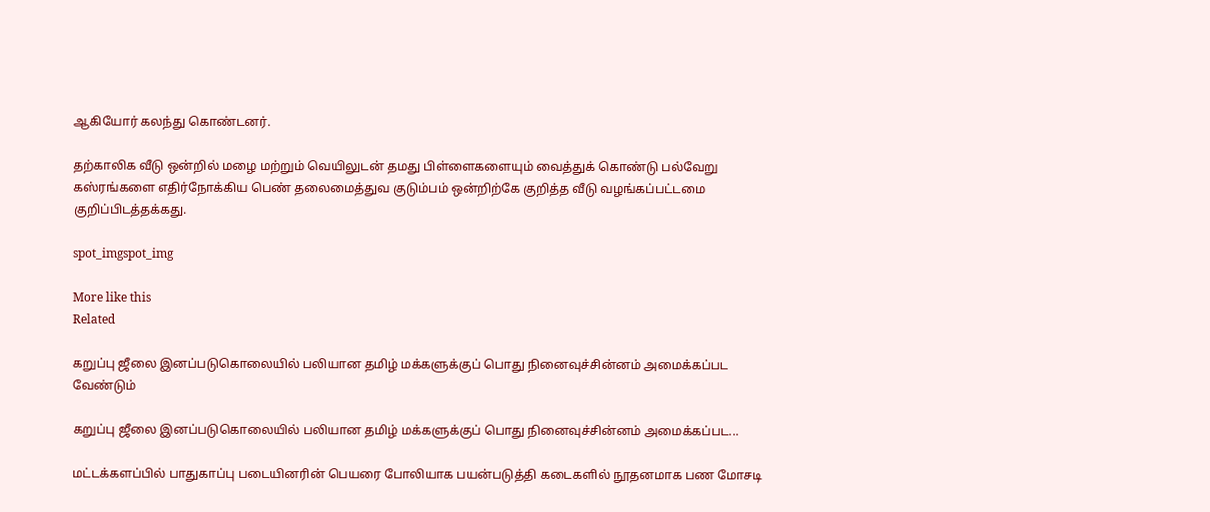ஆகியோர் கலந்து கொண்டனர்.

தற்காலிக வீடு ஒன்றில் மழை மற்றும் வெயிலுடன் தமது பிள்ளைகளையும் வைத்துக் கொண்டு பல்வேறு கஸ்ரங்களை எதிர்நோக்கிய பெண் தலைமைத்துவ குடும்பம் ஒன்றிற்கே குறித்த வீடு வழங்கப்பட்டமை குறிப்பிடத்தக்கது.

spot_imgspot_img

More like this
Related

கறுப்பு ஜீலை இனப்படுகொலையில் பலியான தமிழ் மக்களுக்குப் பொது நினைவுச்சின்னம் அமைக்கப்பட வேண்டும்

கறுப்பு ஜீலை இனப்படுகொலையில் பலியான தமிழ் மக்களுக்குப் பொது நினைவுச்சின்னம் அமைக்கப்பட...

மட்டக்களப்பில் பாதுகாப்பு படையினரின் பெயரை போலியாக பயன்படுத்தி கடைகளில் நூதனமாக பண மோசடி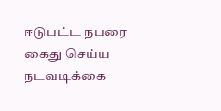ஈடுபட்ட நபரை கைது செய்ய நடவடிக்கை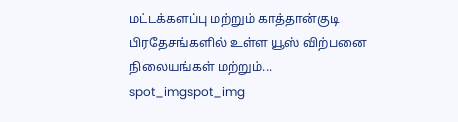மட்டக்களப்பு மற்றும் காத்தான்குடி பிரதேசங்களில் உள்ள யூஸ் விற்பனை நிலையங்கள் மற்றும்...
spot_imgspot_img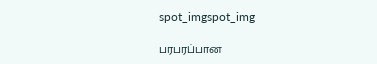spot_imgspot_img

பரபரப்பான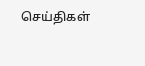செய்திகள்